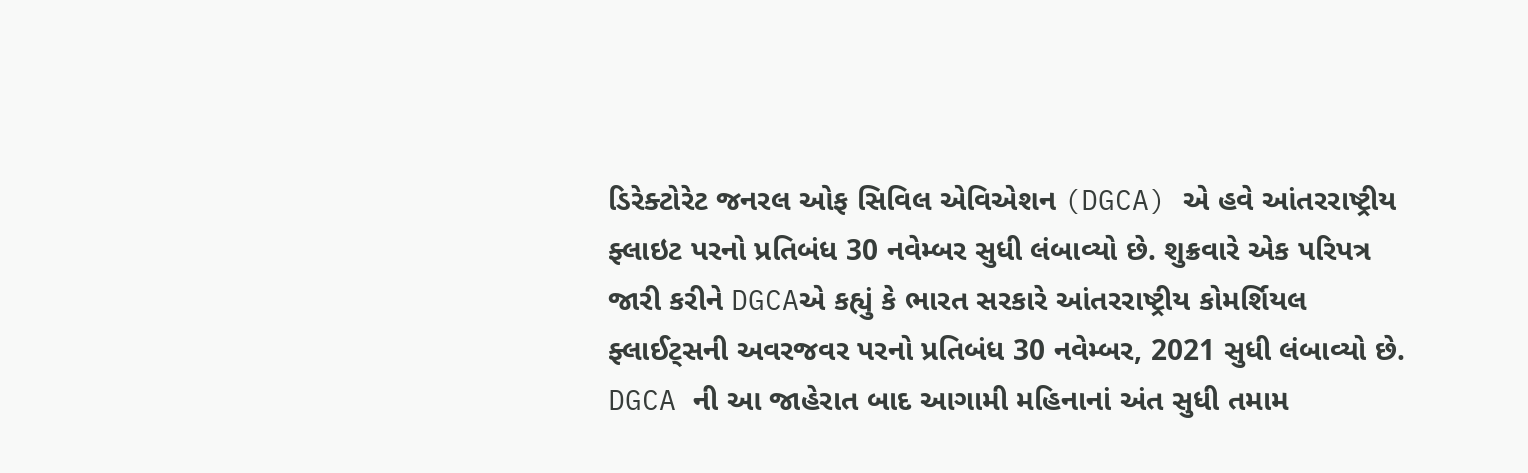ડિરેક્ટોરેટ જનરલ ઓફ સિવિલ એવિએશન (DGCA) એ હવે આંતરરાષ્ટ્રીય ફ્લાઇટ પરનો પ્રતિબંધ 30 નવેમ્બર સુધી લંબાવ્યો છે. શુક્રવારે એક પરિપત્ર જારી કરીને DGCAએ કહ્યું કે ભારત સરકારે આંતરરાષ્ટ્રીય કોમર્શિયલ ફ્લાઈટ્સની અવરજવર પરનો પ્રતિબંધ 30 નવેમ્બર, 2021 સુધી લંબાવ્યો છે. DGCA ની આ જાહેરાત બાદ આગામી મહિનાનાં અંત સુધી તમામ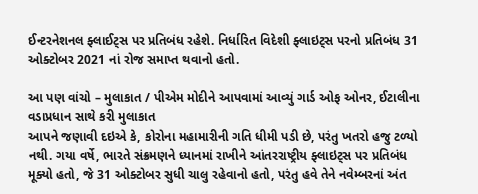ઈન્ટરનેશનલ ફ્લાઈટ્સ પર પ્રતિબંધ રહેશે. નિર્ધારિત વિદેશી ફ્લાઇટ્સ પરનો પ્રતિબંધ 31 ઓક્ટોબર 2021 નાં રોજ સમાપ્ત થવાનો હતો.

આ પણ વાંચો – મુલાકાત / પીએમ મોદીને આપવામાં આવ્યું ગાર્ડ ઓફ ઓનર, ઈટાલીના વડાપ્રધાન સાથે કરી મુલાકાત
આપને જણાવી દઇએ કે, કોરોના મહામારીની ગતિ ધીમી પડી છે, પરંતુ ખતરો હજુ ટળ્યો નથી. ગયા વર્ષે, ભારતે સંક્રમણને ધ્યાનમાં રાખીને આંતરરાષ્ટ્રીય ફ્લાઇટ્સ પર પ્રતિબંધ મૂક્યો હતો, જે 31 ઓક્ટોબર સુધી ચાલુ રહેવાનો હતો, પરંતુ હવે તેને નવેમ્બરનાં અંત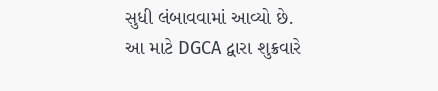સુધી લંબાવવામાં આવ્યો છે. આ માટે DGCA દ્વારા શુક્રવારે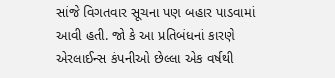સાંજે વિગતવાર સૂચના પણ બહાર પાડવામાં આવી હતી. જો કે આ પ્રતિબંધનાં કારણે એરલાઈન્સ કંપનીઓ છેલ્લા એક વર્ષથી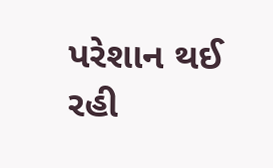પરેશાન થઈ રહી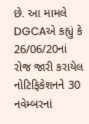છે. આ મામલે DGCAએ કહ્યું કે 26/06/20નાં રોજ જારી કરાયેલ નોટિફિકેશનને 30 નવેમ્બરનાં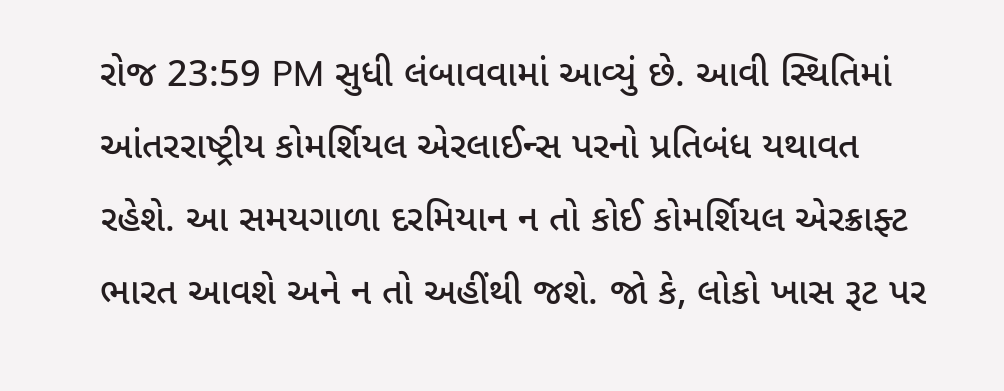રોજ 23:59 PM સુધી લંબાવવામાં આવ્યું છે. આવી સ્થિતિમાં આંતરરાષ્ટ્રીય કોમર્શિયલ એરલાઈન્સ પરનો પ્રતિબંધ યથાવત રહેશે. આ સમયગાળા દરમિયાન ન તો કોઈ કોમર્શિયલ એરક્રાફ્ટ ભારત આવશે અને ન તો અહીંથી જશે. જો કે, લોકો ખાસ રૂટ પર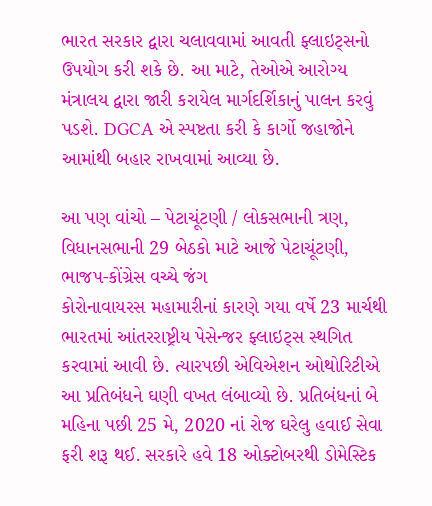ભારત સરકાર દ્વારા ચલાવવામાં આવતી ફ્લાઇટ્સનો ઉપયોગ કરી શકે છે. આ માટે, તેઓએ આરોગ્ય મંત્રાલય દ્વારા જારી કરાયેલ માર્ગદર્શિકાનું પાલન કરવું પડશે. DGCA એ સ્પષ્ટતા કરી કે કાર્ગો જહાજોને આમાંથી બહાર રાખવામાં આવ્યા છે.

આ પણ વાંચો – પેટાચૂંટણી / લોકસભાની ત્રણ, વિધાનસભાની 29 બેઠકો માટે આજે પેટાચૂંટણી, ભાજપ-કોંગ્રેસ વચ્ચે જંગ
કોરોનાવાયરસ મહામારીનાં કારણે ગયા વર્ષે 23 માર્ચથી ભારતમાં આંતરરાષ્ટ્રીય પેસેન્જર ફ્લાઇટ્સ સ્થગિત કરવામાં આવી છે. ત્યારપછી એવિએશન ઓથોરિટીએ આ પ્રતિબંધને ઘણી વખત લંબાવ્યો છે. પ્રતિબંધનાં બે મહિના પછી 25 મે, 2020 નાં રોજ ઘરેલુ હવાઈ સેવા ફરી શરૂ થઈ. સરકારે હવે 18 ઓક્ટોબરથી ડોમેસ્ટિક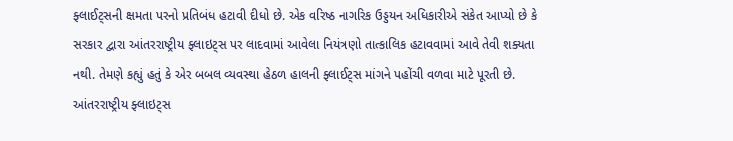ફ્લાઈટ્સની ક્ષમતા પરનો પ્રતિબંધ હટાવી દીધો છે. એક વરિષ્ઠ નાગરિક ઉડ્ડયન અધિકારીએ સંકેત આપ્યો છે કે સરકાર દ્વારા આંતરરાષ્ટ્રીય ફ્લાઇટ્સ પર લાદવામાં આવેલા નિયંત્રણો તાત્કાલિક હટાવવામાં આવે તેવી શક્યતા નથી. તેમણે કહ્યું હતું કે એર બબલ વ્યવસ્થા હેઠળ હાલની ફ્લાઈટ્સ માંગને પહોંચી વળવા માટે પૂરતી છે. આંતરરાષ્ટ્રીય ફ્લાઇટ્સ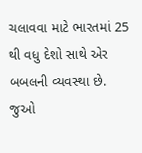ચલાવવા માટે ભારતમાં 25 થી વધુ દેશો સાથે એર બબલની વ્યવસ્થા છે.
જુઓ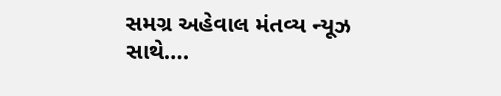સમગ્ર અહેવાલ મંતવ્ય ન્યૂઝ સાથે….